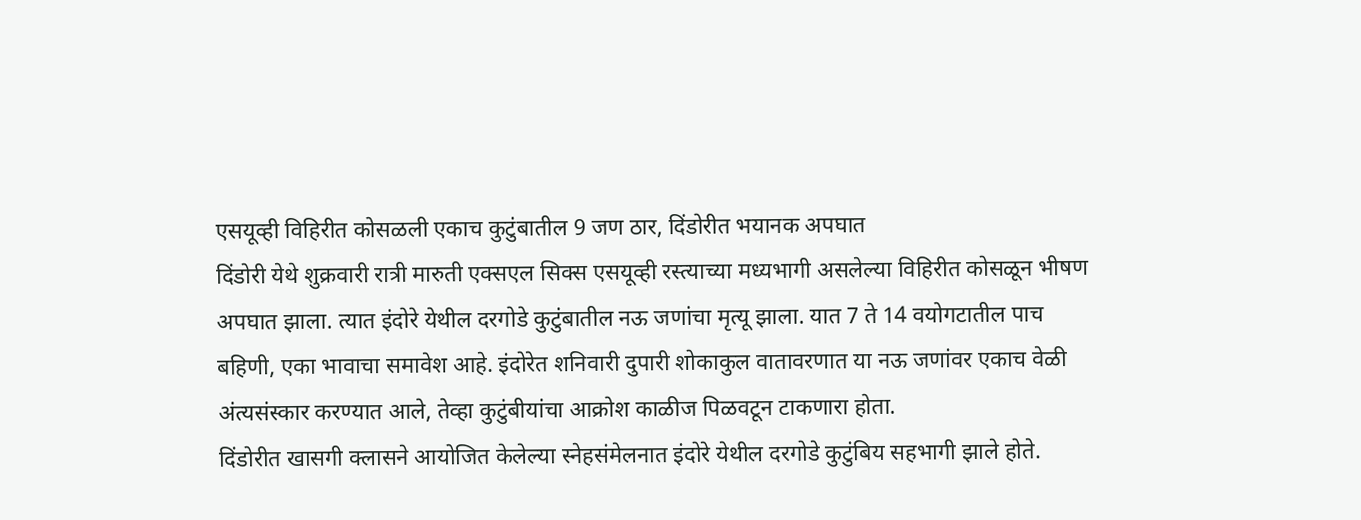एसयूव्ही विहिरीत कोसळली एकाच कुटुंबातील 9 जण ठार, दिंडोरीत भयानक अपघात
दिंडोरी येथे शुक्रवारी रात्री मारुती एक्सएल सिक्स एसयूव्ही रस्त्याच्या मध्यभागी असलेल्या विहिरीत कोसळून भीषण अपघात झाला. त्यात इंदोरे येथील दरगोडे कुटुंबातील नऊ जणांचा मृत्यू झाला. यात 7 ते 14 वयोगटातील पाच बहिणी, एका भावाचा समावेश आहे. इंदोरेत शनिवारी दुपारी शोकाकुल वातावरणात या नऊ जणांवर एकाच वेळी अंत्यसंस्कार करण्यात आले, तेव्हा कुटुंबीयांचा आक्रोश काळीज पिळवटून टाकणारा होता.
दिंडोरीत खासगी क्लासने आयोजित केलेल्या स्नेहसंमेलनात इंदोरे येथील दरगोडे कुटुंबिय सहभागी झाले होते.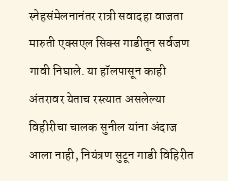स्नेहसंमेलनानंतर रात्री सवादहा वाजता मारुती एक्सएल सिक्स गाडीतून सर्वजण गावी निघाले. या हॉलपासून काही अंतरावर येताच रस्त्यात असलेल्या विहीरीचा चालक सुनील यांना अंदाज आला नाही, नियंत्रण सुटून गाडी विहिरीत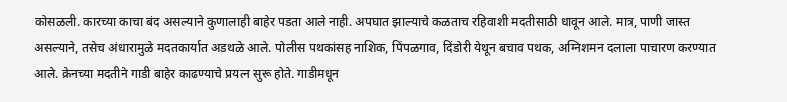कोसळली. कारच्या काचा बंद असल्याने कुणालाही बाहेर पडता आले नाही. अपघात झाल्याचे कळताच रहिवाशी मदतीसाठी धावून आले. मात्र, पाणी जास्त असल्याने, तसेच अंधारामुळे मदतकार्यात अडथळे आले. पोलीस पथकांसह नाशिक, पिंपळगाव, दिंडोरी येथून बचाव पथक, अग्निशमन दलाला पाचारण करण्यात आले. क्रेनच्या मदतीने गाडी बाहेर काढण्याचे प्रयत्न सुरू होते. गाडीमधून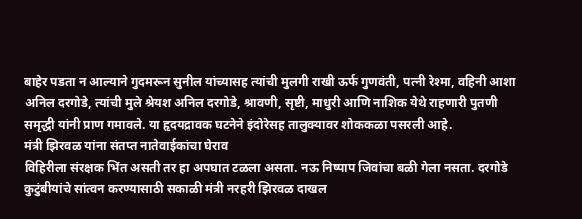बाहेर पडता न आल्याने गुदमरून सुनील यांच्यासह त्यांची मुलगी राखी ऊर्फ गुणवंती, पत्नी रेश्मा, वहिनी आशा अनिल दरगोडे, त्यांची मुले श्रेयश अनिल दरगोडे, श्रावणी, सृष्टी, माधुरी आणि नाशिक येथे राहणारी पुतणी समृद्धी यांनी प्राण गमावले. या हृदयद्रावक घटनेने इंदोरेसह तालुक्यावर शोककळा पसरली आहे.
मंत्री झिरवळ यांना संतप्त नातेवाईकांचा घेराव
विहिरीला संरक्षक भिंत असती तर हा अपघात टळला असता. नऊ निष्पाप जिवांचा बळी गेला नसता. दरगोडे कुटुंबीयांचे सांत्वन करण्यासाठी सकाळी मंत्री नरहरी झिरवळ दाखल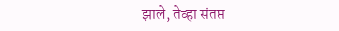झाले, तेव्हा संतप्त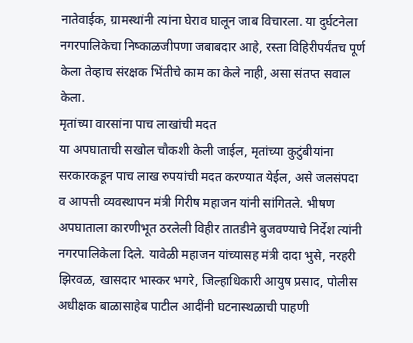नातेवाईक, ग्रामस्थांनी त्यांना घेराव घालून जाब विचारला. या दुर्घटनेला नगरपालिकेचा निष्काळजीपणा जबाबदार आहे, रस्ता विहिरीपर्यंतच पूर्ण केला तेव्हाच संरक्षक भिंतीचे काम का केले नाही, असा संतप्त सवाल केला.
मृतांच्या वारसांना पाच लाखांची मदत
या अपघाताची सखोल चौकशी केली जाईल, मृतांच्या कुटुंबीयांना सरकारकडून पाच लाख रुपयांची मदत करण्यात येईल, असे जलसंपदा व आपत्ती व्यवस्थापन मंत्री गिरीष महाजन यांनी सांगितले. भीषण अपघाताला कारणीभूत ठरलेली विहीर तातडीने बुजवण्याचे निर्देश त्यांनी नगरपालिकेला दिले. यावेळी महाजन यांच्यासह मंत्री दादा भुसे, नरहरी झिरवळ, खासदार भास्कर भगरे, जिल्हाधिकारी आयुष प्रसाद, पोलीस अधीक्षक बाळासाहेब पाटील आदींनी घटनास्थळाची पाहणी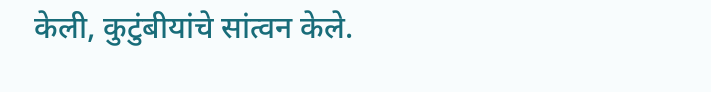केली, कुटुंबीयांचे सांत्वन केले.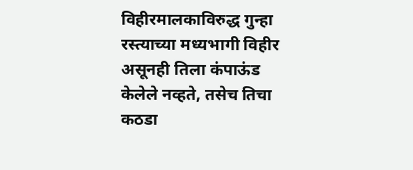विहीरमालकाविरुद्ध गुन्हा
रस्त्याच्या मध्यभागी विहीर असूनही तिला कंपाऊंड केलेले नव्हते, तसेच तिचा कठडा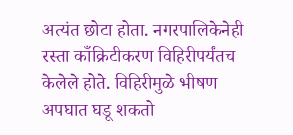अत्यंत छोटा होता. नगरपालिकेनेही रस्ता काँक्रिटीकरण विहिरीपर्यंतच केलेले होते. विहिरीमुळे भीषण अपघात घडू शकतो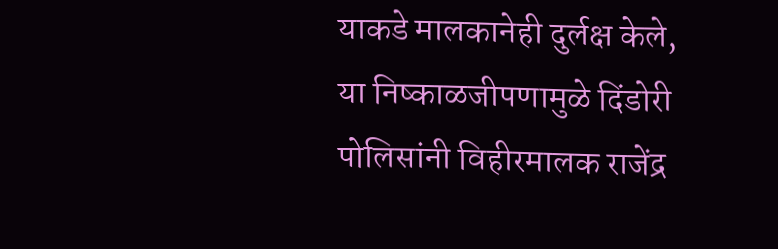याकडे मालकानेही दुर्लक्ष केले, या निष्काळजीपणामुळे दिंडोरी पोलिसांनी विहीरमालक राजेंद्र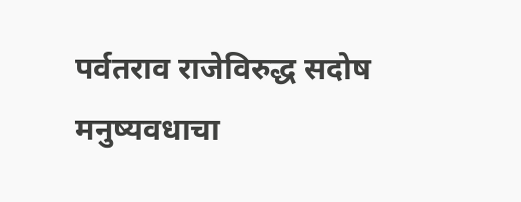पर्वतराव राजेविरुद्ध सदोष मनुष्यवधाचा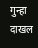गुन्हा दाखल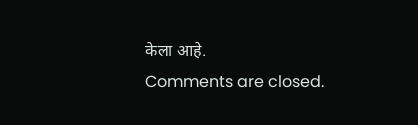केला आहे.
Comments are closed.